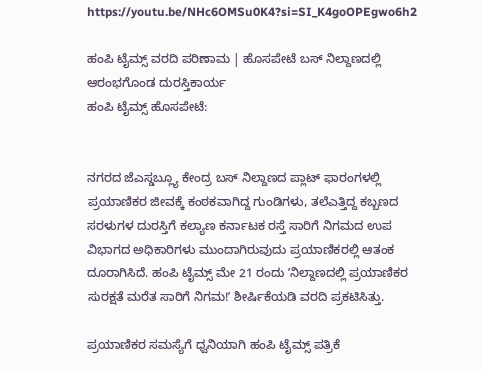https://youtu.be/NHc6OMSu0K4?si=SI_K4goOPEgwo6h2

ಹಂಪಿ ಟೈಮ್ಸ್ ವರದಿ ಪರಿಣಾಮ | ಹೊಸಪೇಟೆ ಬಸ್ ನಿಲ್ದಾಣದಲ್ಲಿ ಆರಂಭಗೊಂಡ ದುರಸ್ತಿಕಾರ್ಯ
ಹಂಪಿ ಟೈಮ್ಸ್ ಹೊಸಪೇಟೆ:


ನಗರದ ಜೆಎಸ್ಡಬ್ಲ್ಯೂ ಕೇಂದ್ರ ಬಸ್ ನಿಲ್ದಾಣದ ಪ್ಲಾಟ್ ಫಾರಂಗಳಲ್ಲಿ ಪ್ರಯಾಣಿಕರ ಜೀವಕ್ಕೆ ಕಂಠಕವಾಗಿದ್ದ ಗುಂಡಿಗಳು, ತಲೆಎತ್ತಿದ್ದ ಕಬ್ಬಣದ ಸರಳುಗಳ ದುರಸ್ತಿಗೆ ಕಲ್ಯಾಣ ಕರ್ನಾಟಕ ರಸ್ತೆ ಸಾರಿಗೆ ನಿಗಮದ ಉಪ ವಿಭಾಗದ ಅಧಿಕಾರಿಗಳು ಮುಂದಾಗಿರುವುದು ಪ್ರಯಾಣಿಕರಲ್ಲಿ ಆತಂಕ ದೂರಾಗಿಸಿದೆ. ಹಂಪಿ ಟೈಮ್ಸ್ ಮೇ 21 ರಂದು ʼನಿಲ್ದಾಣದಲ್ಲಿ ಪ್ರಯಾಣಿಕರ ಸುರಕ್ಷತೆ ಮರೆತ ಸಾರಿಗೆ ನಿಗಮ!ʼ ಶೀರ್ಷಿಕೆಯಡಿ ವರದಿ ಪ್ರಕಟಿಸಿತ್ತು.

ಪ್ರಯಾಣಿಕರ ಸಮಸ್ಯೆಗೆ ಧ್ವನಿಯಾಗಿ ಹಂಪಿ ಟೈಮ್ಸ್ ಪತ್ರಿಕೆ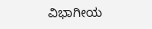ವಿಭಾಗೀಯ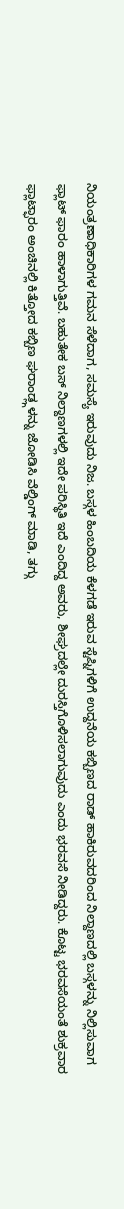ನಿಯಂತ್ರಣಾಧಿಕಾರಿಗಳ ಗಮನ ಸೆಳೆದಾಗ, ಸಮಸ್ಯೆ ಇರುವುದು ನಿಜ. ಬಸ್ಗಳ ಹಿಂಬದಿಯ ಕೆಳಗಡೆ ಇರುವ ಸ್ಟೆಪ್ನಿಗಳಿಗೆ ಉದ್ದನೆಯ ಕಬ್ಬಿಣದ ರಾಡ್ ಹಾಕಿರುವದರಿಂದ ನಿಲ್ದಾಣದಲ್ಲಿ ಬಸ್ಗಳನ್ನು ನಿಲ್ಲಿಸುವಾಗ ಫ್ಲಾಟ್ ಫಾರಂ ಹಾಳಾಗುತ್ತಿವೆ. ಬಹುತೇಕ ಬಸ್ ನಿಲ್ದಾಣಗಳಲ್ಲಿ ಇದೇ ಪರಿಸ್ಥಿತಿ ಇದೆ ಎಂದಿದ್ದ ಅವರು, ಶೀಘ್ರದಲ್ಲೇ ದುರಸ್ತಿಗೊಳಿಸಲಾಗುವುದು ಎಂದು ಭರವಸೆ ನೀಡಿದ್ದರು. ಕೊಟ್ಟ ಭರವಸೆಯಂತೆ ಶುಕ್ರವಾರ ಫ್ಲಾಟ್ಫಾರಂ ಅಂಚಿನಲ್ಲಿ ಕಿತ್ತೋದ ಕಬ್ಬಿಣ ಘರಾಂಡ್ಲ್ಗಳನ್ನು ಜೋಡಿಸಿ ವೆಲ್ಡಿಂಗ್ ಮಾಡಿ, ತಗ್ಗು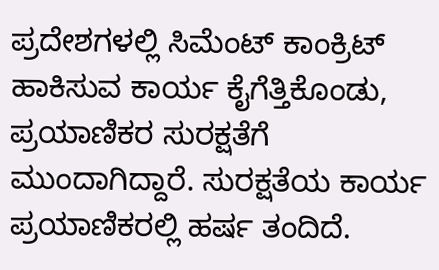ಪ್ರದೇಶಗಳಲ್ಲಿ ಸಿಮೆಂಟ್ ಕಾಂಕ್ರಿಟ್ ಹಾಕಿಸುವ ಕಾರ್ಯ ಕೈಗೆತ್ತಿಕೊಂಡು, ಪ್ರಯಾಣಿಕರ ಸುರಕ್ಷತೆಗೆ ಮುಂದಾಗಿದ್ದಾರೆ. ಸುರಕ್ಷತೆಯ ಕಾರ್ಯ ಪ್ರಯಾಣಿಕರಲ್ಲಿ ಹರ್ಷ ತಂದಿದೆ.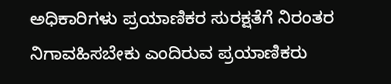ಅಧಿಕಾರಿಗಳು ಪ್ರಯಾಣಿಕರ ಸುರಕ್ಷತೆಗೆ ನಿರಂತರ ನಿಗಾವಹಿಸಬೇಕು ಎಂದಿರುವ ಪ್ರಯಾಣಿಕರು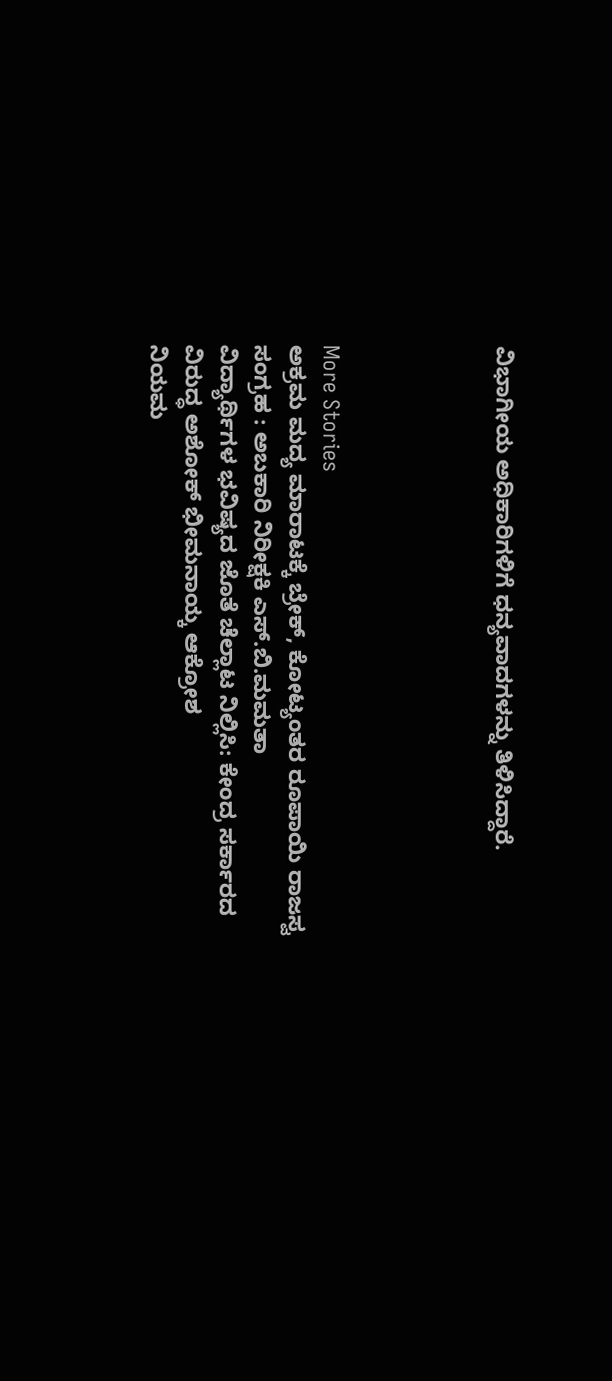ವಿಭಾಗೀಯ ಅಧಿಕಾರಿಗಳಿಗೆ ಧನ್ಯವಾದಗಳನ್ನು ತಿಳಿಸಿದ್ದಾರೆ.




More Stories
ಅಕ್ರಮ ಮದ್ಯ ಮಾರಾಟಕ್ಕೆ ಬ್ರೇಕ್, ಕೋಟ್ಯಂತರ ರೂಪಾಯಿ ರಾಜಸ್ವ ಸಂಗ್ರಹ : ಅಬಕಾರಿ ನಿರೀಕ್ಷಕಿ ಎಸ್.ಬಿ.ಮಮತಾ
ವಿದ್ಯಾರ್ಥಿಗಳ ಭವಿಷ್ಯದ ಜೊತೆ ಚೆಲ್ಲಾಟ ನಿಲ್ಲಿಸಿ: ಕೇಂದ್ರ ಸರ್ಕಾರದ ವಿರುದ್ಧ ಅಶೋಕ್ ಭೀಮನಾಯ್ಕ ಆಕ್ರೋಶ
ನಿಯಮ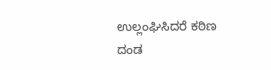ಉಲ್ಲಂಘಿಸಿದರೆ ಕಠಿಣ ದಂಡ